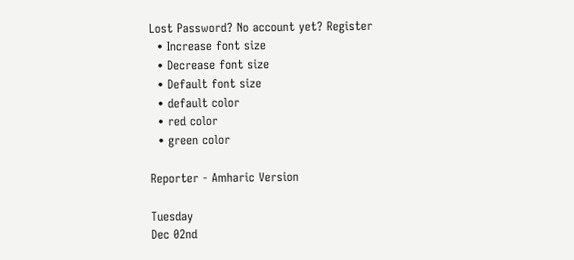Lost Password? No account yet? Register
  • Increase font size
  • Decrease font size
  • Default font size
  • default color
  • red color
  • green color

Reporter - Amharic Version

Tuesday
Dec 02nd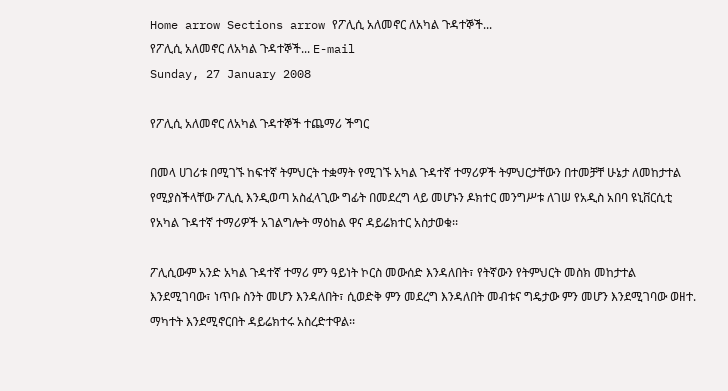Home arrow Sections arrow የፖሊሲ አለመኖር ለአካል ጉዳተኞች...
የፖሊሲ አለመኖር ለአካል ጉዳተኞች... E-mail
Sunday, 27 January 2008

የፖሊሲ አለመኖር ለአካል ጉዳተኞች ተጨማሪ ችግር

በመላ ሀገሪቱ በሚገኙ ከፍተኛ ትምህርት ተቋማት የሚገኙ አካል ጉዳተኛ ተማሪዎች ትምህርታቸውን በተመቻቸ ሁኔታ ለመከታተል የሚያስችላቸው ፖሊሲ እንዲወጣ አስፈላጊው ግፊት በመደረግ ላይ መሆኑን ዶክተር መንግሥቱ ለገሠ የአዲስ አበባ ዩኒቨርሲቲ የአካል ጉዳተኛ ተማሪዎች አገልግሎት ማዕከል ዋና ዳይሬክተር አስታወቁ፡፡

ፖሊሲውም አንድ አካል ጉዳተኛ ተማሪ ምን ዓይነት ኮርስ መውሰድ እንዳለበት፣ የትኛውን የትምህርት መስክ መከታተል እንደሚገባው፣ ነጥቡ ስንት መሆን እንዳለበት፣ ሲወድቅ ምን መደረግ እንዳለበት መብቱና ግዴታው ምን መሆን እንደሚገባው ወዘተ. ማካተት እንደሚኖርበት ዳይሬክተሩ አስረድተዋል፡፡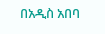በአዲስ አበባ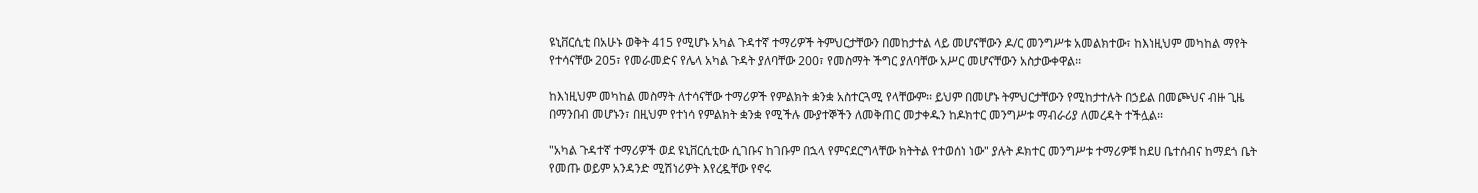ዩኒቨርሲቲ በአሁኑ ወቅት 415 የሚሆኑ አካል ጉዳተኛ ተማሪዎች ትምህርታቸውን በመከታተል ላይ መሆናቸውን ዶ/ር መንግሥቱ አመልክተው፣ ከእነዚህም መካከል ማየት የተሳናቸው 205፣ የመራመድና የሌላ አካል ጉዳት ያለባቸው 200፣ የመስማት ችግር ያለባቸው አሥር መሆናቸውን አስታውቀዋል፡፡

ከእነዚህም መካከል መስማት ለተሳናቸው ተማሪዎች የምልክት ቋንቋ አስተርጓሚ የላቸውም፡፡ ይህም በመሆኑ ትምህርታቸውን የሚከታተሉት በኃይል በመጮህና ብዙ ጊዜ በማንበብ መሆኑን፣ በዚህም የተነሳ የምልክት ቋንቋ የሚችሉ ሙያተኞችን ለመቅጠር መታቀዱን ከዶክተር መንግሥቱ ማብራሪያ ለመረዳት ተችሏል፡፡

"አካል ጉዳተኛ ተማሪዎች ወደ ዩኒቨርሲቲው ሲገቡና ከገቡም በኋላ የምናደርግላቸው ክትትል የተወሰነ ነው" ያሉት ዶክተር መንግሥቱ ተማሪዎቹ ከደሀ ቤተሰብና ከማደጎ ቤት የመጡ ወይም አንዳንድ ሚሽነሪዎት እየረዷቸው የኖሩ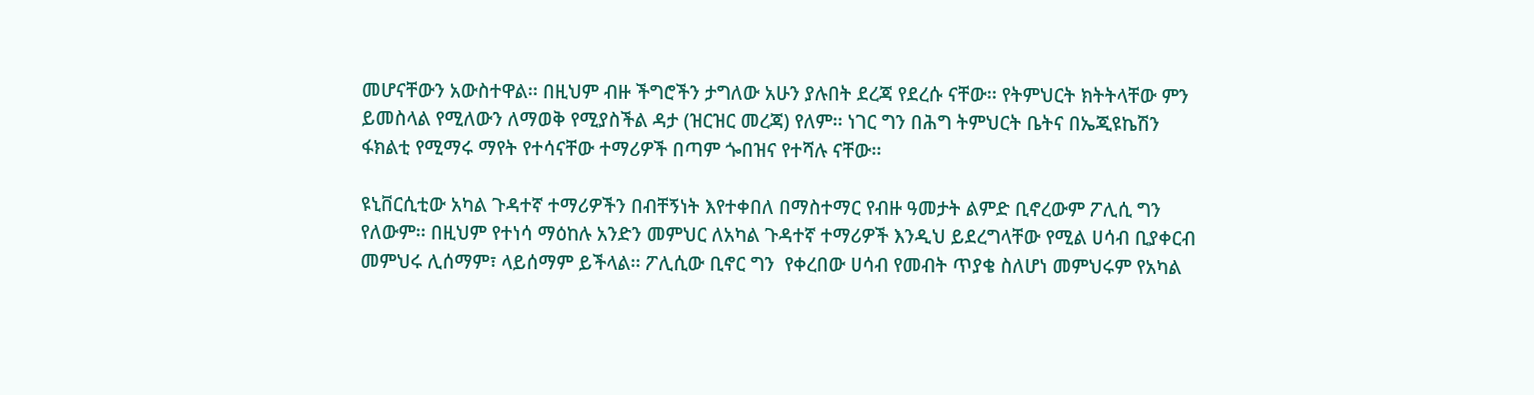መሆናቸውን አውስተዋል፡፡ በዚህም ብዙ ችግሮችን ታግለው አሁን ያሉበት ደረጃ የደረሱ ናቸው፡፡ የትምህርት ክትትላቸው ምን ይመስላል የሚለውን ለማወቅ የሚያስችል ዳታ (ዝርዝር መረጃ) የለም፡፡ ነገር ግን በሕግ ትምህርት ቤትና በኤጂዩኬሽን ፋክልቲ የሚማሩ ማየት የተሳናቸው ተማሪዎች በጣም ጐበዝና የተሻሉ ናቸው፡፡

ዩኒቨርሲቲው አካል ጉዳተኛ ተማሪዎችን በብቸኝነት እየተቀበለ በማስተማር የብዙ ዓመታት ልምድ ቢኖረውም ፖሊሲ ግን የለውም፡፡ በዚህም የተነሳ ማዕከሉ አንድን መምህር ለአካል ጉዳተኛ ተማሪዎች እንዲህ ይደረግላቸው የሚል ሀሳብ ቢያቀርብ መምህሩ ሊሰማም፣ ላይሰማም ይችላል፡፡ ፖሊሲው ቢኖር ግን  የቀረበው ሀሳብ የመብት ጥያቄ ስለሆነ መምህሩም የአካል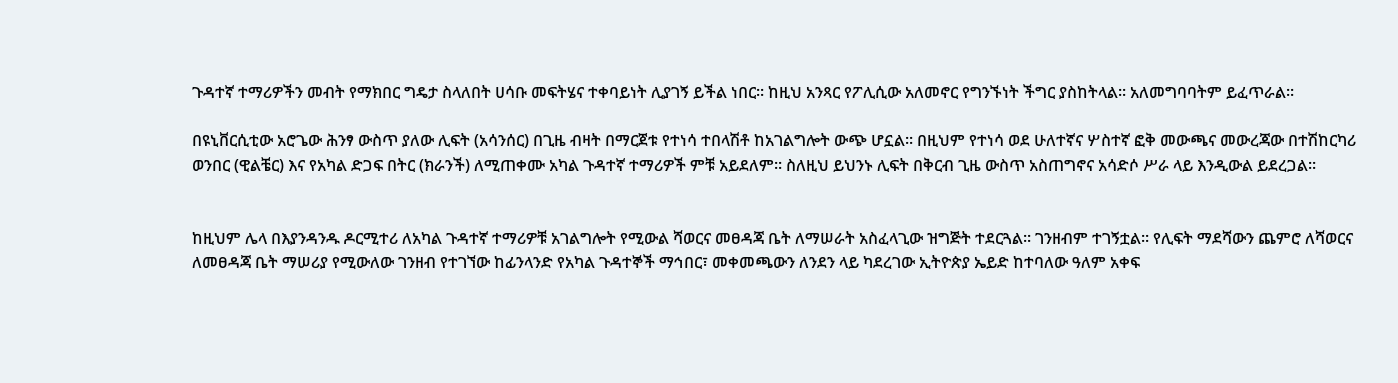ጉዳተኛ ተማሪዎችን መብት የማክበር ግዴታ ስላለበት ሀሳቡ መፍትሄና ተቀባይነት ሊያገኝ ይችል ነበር፡፡ ከዚህ አንጻር የፖሊሲው አለመኖር የግንኙነት ችግር ያስከትላል፡፡ አለመግባባትም ይፈጥራል፡፡

በዩኒቨርሲቲው አሮጌው ሕንፃ ውስጥ ያለው ሊፍት (አሳንሰር) በጊዜ ብዛት በማርጀቱ የተነሳ ተበላሽቶ ከአገልግሎት ውጭ ሆኗል፡፡ በዚህም የተነሳ ወደ ሁለተኛና ሦስተኛ ፎቅ መውጫና መውረጃው በተሽከርካሪ ወንበር (ዊልቼር) እና የአካል ድጋፍ በትር (ክራንች) ለሚጠቀሙ አካል ጉዳተኛ ተማሪዎች ምቹ አይደለም፡፡ ስለዚህ ይህንኑ ሊፍት በቅርብ ጊዜ ውስጥ አስጠግኖና አሳድሶ ሥራ ላይ እንዲውል ይደረጋል፡፡


ከዚህም ሌላ በእያንዳንዱ ዶርሚተሪ ለአካል ጉዳተኛ ተማሪዎቹ አገልግሎት የሚውል ሻወርና መፀዳጃ ቤት ለማሠራት አስፈላጊው ዝግጅት ተደርጓል፡፡ ገንዘብም ተገኝቷል፡፡ የሊፍት ማደሻውን ጨምሮ ለሻወርና ለመፀዳጃ ቤት ማሠሪያ የሚውለው ገንዘብ የተገኘው ከፊንላንድ የአካል ጉዳተኞች ማኅበር፣ መቀመጫውን ለንደን ላይ ካደረገው ኢትዮጵያ ኤይድ ከተባለው ዓለም አቀፍ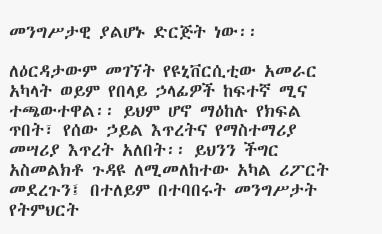መንግሥታዊ ያልሆኑ ድርጅት ነው፡፡

ለዕርዳታውም መገኘት የዩኒቨርሲቲው አመራር አካላት ወይም የበላይ ኃላፊዎች ከፍተኛ ሚና ተጫውተዋል፡፡ ይህም ሆኖ ማዕከሉ የክፍል ጥበት፣ የሰው ኃይል እጥረትና የማስተማሪያ መሣሪያ እጥረት አለበት፡፡ ይህንን ችግር አስመልክቶ ጉዳዩ ለሚመለከተው አካል ሪፖርት መደረጉን፤ በተለይም በተባበሩት መንግሥታት የትምህርት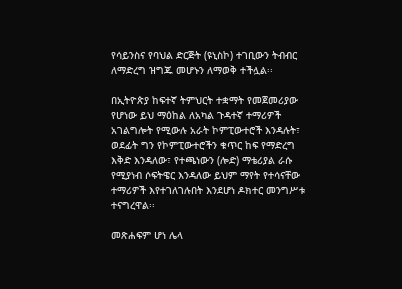የሳይንስና የባህል ድርጅት (ዩኒስኮ) ተገቢውን ትብብር ለማድረግ ዝግጁ መሆኑን ለማወቅ ተችሏል፡፡

በኢትዮጵያ ከፍተኛ ትምህርት ተቋማት የመጀመሪያው የሆነው ይህ ማዕከል ለአካል ጉዳተኛ ተማሪዎች አገልግሎት የሚውሉ አራት ኮምፒውተሮች እንዳሉት፣ ወደፊት ግን የኮምፒውተሮችን ቁጥር ከፍ የማድረግ እቅድ እንዳለው፣ የተጫነውን (ሎድ) ማቴሪያል ራሱ የሚያነብ ሶፍትዌር እንዳለው ይህም ማየት የተሳናቸው ተማሪዎች እየተገለገሉበት እንደሆነ ዶክተር መንግሥቱ ተናግረዋል፡፡

መጽሐፍም ሆነ ሌላ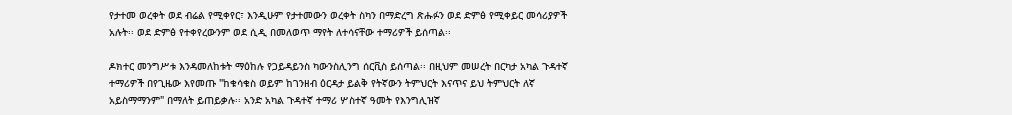የታተመ ወረቀት ወደ ብሬል የሚቀየር፣ እንዲሁም የታተመውን ወረቀት ስካን በማድረግ ጽሑፉን ወደ ድምፅ የሚቀይር መሳሪያዎች አሉት፡፡ ወደ ድምፅ የተቀየረውንም ወደ ሲዲ በመለወጥ ማየት ለተሳናቸው ተማሪዎች ይሰጣል፡፡

ዶክተር መንግሥቱ እንዳመለከቱት ማዕከሉ የጋይዳይንስ ካውንስሊንግ ሰርቪስ ይሰጣል፡፡ በዚህም መሠረት በርካታ አካል ጉዳተኛ ተማሪዎች በየጊዜው እየመጡ "ከቁሳቁስ ወይም ከገንዘብ ዕርዳታ ይልቅ የትኛውን ትምህርት እናጥና ይህ ትምህርት ለኛ አይስማማንም" በማለት ይጠይቃሉ፡፡ አንድ አካል ጉዳተኛ ተማሪ ሦስተኛ ዓመት የእንግሊዝኛ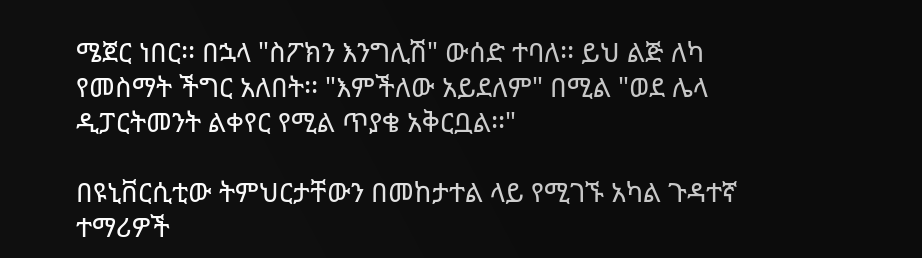ሜጀር ነበር፡፡ በኋላ "ስፖክን እንግሊሽ" ውሰድ ተባለ፡፡ ይህ ልጅ ለካ የመስማት ችግር አለበት፡፡ "እምችለው አይደለም" በሚል "ወደ ሌላ ዲፓርትመንት ልቀየር የሚል ጥያቄ አቅርቧል፡፡"

በዩኒቨርሲቲው ትምህርታቸውን በመከታተል ላይ የሚገኙ አካል ጉዳተኛ ተማሪዎች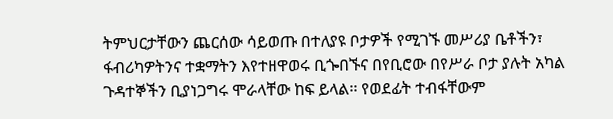ትምህርታቸውን ጨርሰው ሳይወጡ በተለያዩ ቦታዎች የሚገኙ መሥሪያ ቤቶችን፣ ፋብሪካዎትንና ተቋማትን እየተዘዋወሩ ቢጐበኙና በየቢሮው በየሥራ ቦታ ያሉት አካል ጉዳተኞችን ቢያነጋግሩ ሞራላቸው ከፍ ይላል፡፡ የወደፊት ተብፋቸውም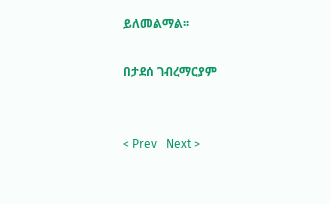ይለመልማል፡፡

በታደሰ ገብረማርያም


< Prev   Next >